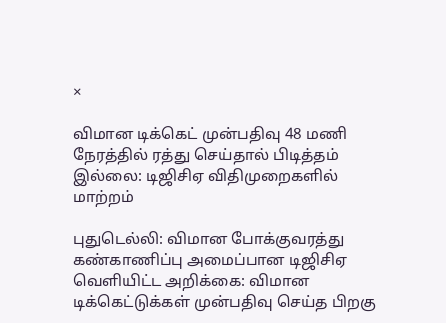×

விமான டிக்கெட் முன்பதிவு 48 மணி நேரத்தில் ரத்து செய்தால் பிடித்தம் இல்லை: டிஜிசிஏ விதிமுறைகளில் மாற்றம்

புதுடெல்லி: விமான போக்குவரத்து கண்காணிப்பு அமைப்பான டிஜிசிஏ வெளியிட்ட அறிக்கை: விமான டிக்கெட்டுக்கள் முன்பதிவு செய்த பிறகு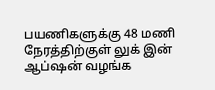பயணிகளுக்கு 48 மணி நேரத்திற்குள் லுக் இன் ஆப்ஷன் வழங்க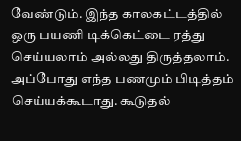வேண்டும். இந்த காலகட்டத்தில் ஒரு பயணி டிக்கெட்டை ரத்து செய்யலாம் அல்லது திருத்தலாம். அப்போது எந்த பணமும் பிடித்தம் செய்யக்கூடாது. கூடுதல்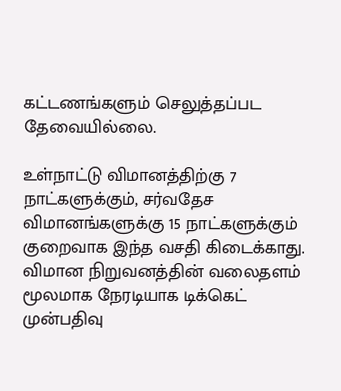கட்டணங்களும் செலுத்தப்பட தேவையில்லை.

உள்நாட்டு விமானத்திற்கு 7 நாட்களுக்கும், சர்வதேச விமானங்களுக்கு 15 நாட்களுக்கும் குறைவாக இந்த வசதி கிடைக்காது. விமான நிறுவனத்தின் வலைதளம் மூலமாக நேரடியாக டிக்கெட் முன்பதிவு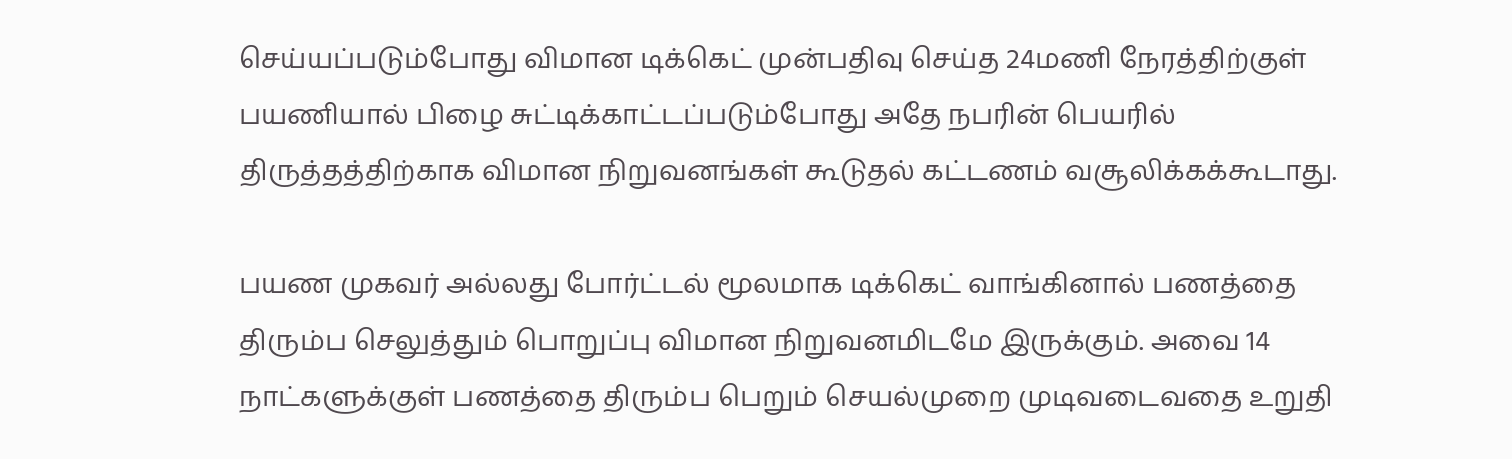செய்யப்படும்போது விமான டிக்கெட் முன்பதிவு செய்த 24மணி நேரத்திற்குள் பயணியால் பிழை சுட்டிக்காட்டப்படும்போது அதே நபரின் பெயரில் திருத்தத்திற்காக விமான நிறுவனங்கள் கூடுதல் கட்டணம் வசூலிக்கக்கூடாது.

பயண முகவர் அல்லது போர்ட்டல் மூலமாக டிக்கெட் வாங்கினால் பணத்தை திரும்ப செலுத்தும் பொறுப்பு விமான நிறுவனமிடமே இருக்கும். அவை 14 நாட்களுக்குள் பணத்தை திரும்ப பெறும் செயல்முறை முடிவடைவதை உறுதி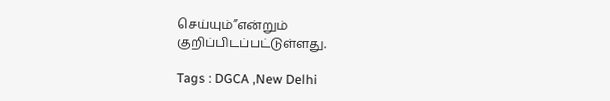செய்யும்”என்றும் குறிப்பிடப்பட்டுள்ளது.

Tags : DGCA ,New Delhi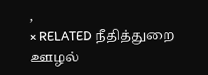,
× RELATED நீதித்துறை ஊழல்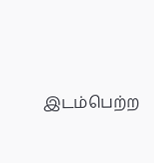இடம்பெற்ற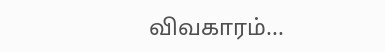விவகாரம்...